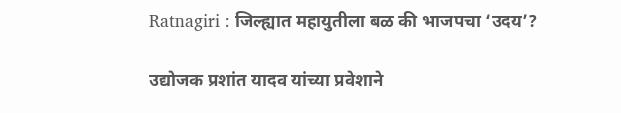Ratnagiri : जिल्ह्यात महायुतीला बळ की भाजपचा ‘उदय’?

उद्योजक प्रशांत यादव यांच्या प्रवेशाने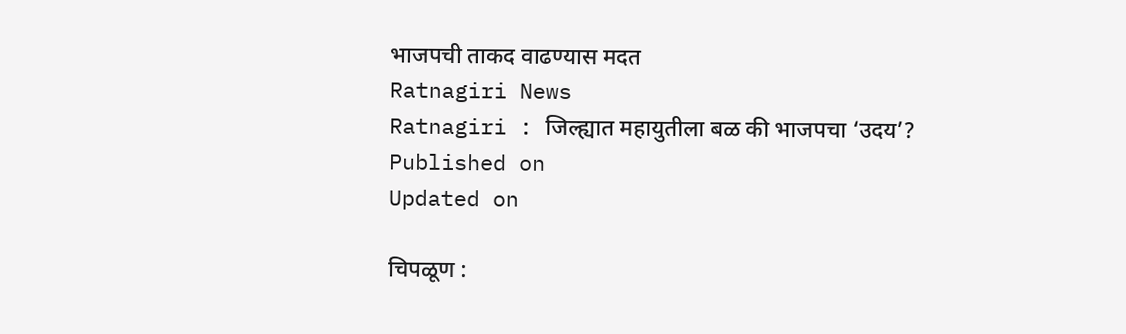भाजपची ताकद वाढण्यास मदत
Ratnagiri News
Ratnagiri : जिल्ह्यात महायुतीला बळ की भाजपचा ‘उदय’?
Published on
Updated on

चिपळूण :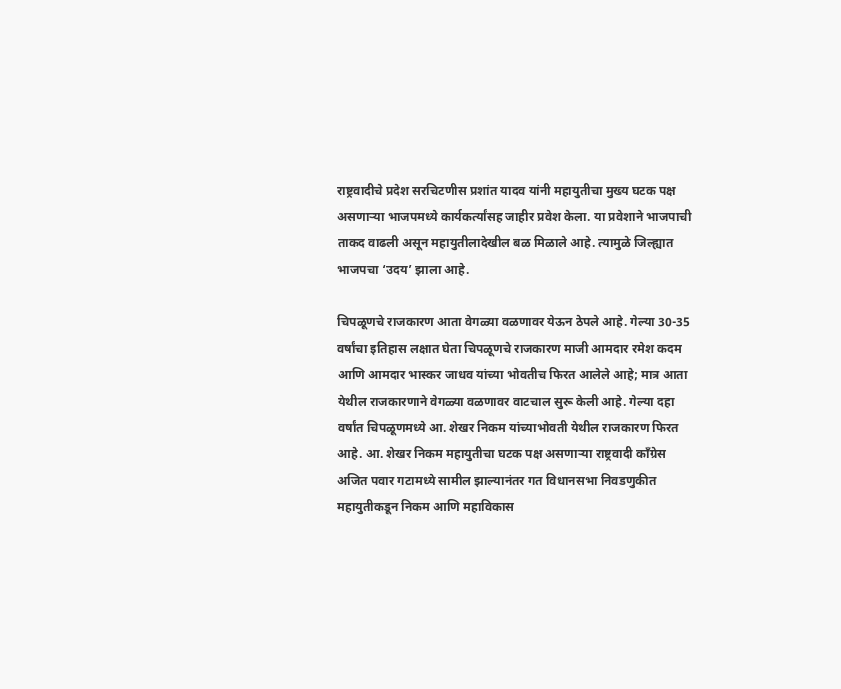राष्ट्रवादीचे प्रदेश सरचिटणीस प्रशांत यादव यांनी महायुतीचा मुख्य घटक पक्ष असणार्‍या भाजपमध्ये कार्यकर्त्यांसह जाहीर प्रवेश केला. या प्रवेशाने भाजपाची ताकद वाढली असून महायुतीलादेखील बळ मिळाले आहे. त्यामुळे जिल्ह्यात भाजपचा ‘उदय’ झाला आहे.

चिपळूणचे राजकारण आता वेगळ्या वळणावर येऊन ठेपले आहे. गेल्या 30-35 वर्षांचा इतिहास लक्षात घेता चिपळूणचे राजकारण माजी आमदार रमेश कदम आणि आमदार भास्कर जाधव यांच्या भोवतीच फिरत आलेले आहे; मात्र आता येथील राजकारणाने वेगळ्या वळणावर वाटचाल सुरू केली आहे. गेल्या दहा वर्षांत चिपळूणमध्ये आ. शेखर निकम यांच्याभोवती येथील राजकारण फिरत आहे. आ. शेखर निकम महायुतीचा घटक पक्ष असणार्‍या राष्ट्रवादी काँग्रेस अजित पवार गटामध्ये सामील झाल्यानंतर गत विधानसभा निवडणुकीत महायुतीकडून निकम आणि महाविकास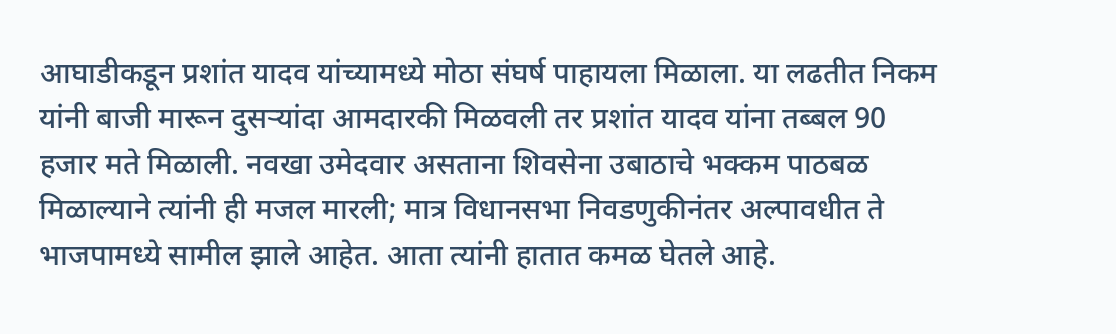आघाडीकडून प्रशांत यादव यांच्यामध्ये मोठा संघर्ष पाहायला मिळाला. या लढतीत निकम यांनी बाजी मारून दुसर्‍यांदा आमदारकी मिळवली तर प्रशांत यादव यांना तब्बल 90 हजार मते मिळाली. नवखा उमेदवार असताना शिवसेना उबाठाचे भक्कम पाठबळ मिळाल्याने त्यांनी ही मजल मारली; मात्र विधानसभा निवडणुकीनंतर अल्पावधीत ते भाजपामध्ये सामील झाले आहेत. आता त्यांनी हातात कमळ घेतले आहे.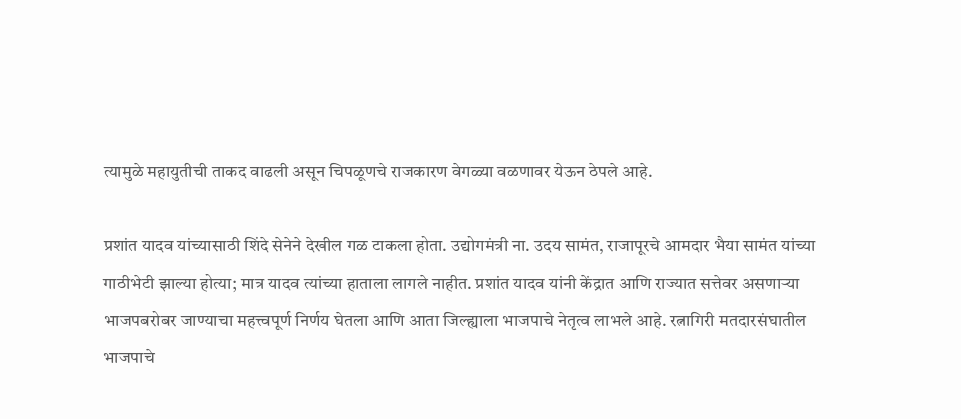त्यामुळे महायुतीची ताकद वाढली असून चिपळूणचे राजकारण वेगळ्या वळणावर येऊन ठेपले आहे.

प्रशांत यादव यांच्यासाठी शिंदे सेनेने देखील गळ टाकला होता. उद्योगमंत्री ना. उदय सामंत, राजापूरचे आमदार भैया सामंत यांच्या गाठीभेटी झाल्या होत्या; मात्र यादव त्यांच्या हाताला लागले नाहीत. प्रशांत यादव यांनी केंद्रात आणि राज्यात सत्तेवर असणार्‍या भाजपबरोबर जाण्याचा महत्त्वपूर्ण निर्णय घेतला आणि आता जिल्ह्याला भाजपाचे नेतृत्व लाभले आहे. रत्नागिरी मतदारसंघातील भाजपाचे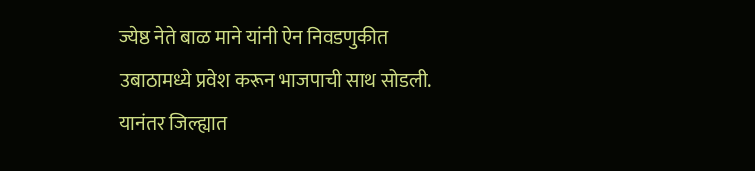ज्येष्ठ नेते बाळ माने यांनी ऐन निवडणुकीत उबाठामध्ये प्रवेश करून भाजपाची साथ सोडली. यानंतर जिल्ह्यात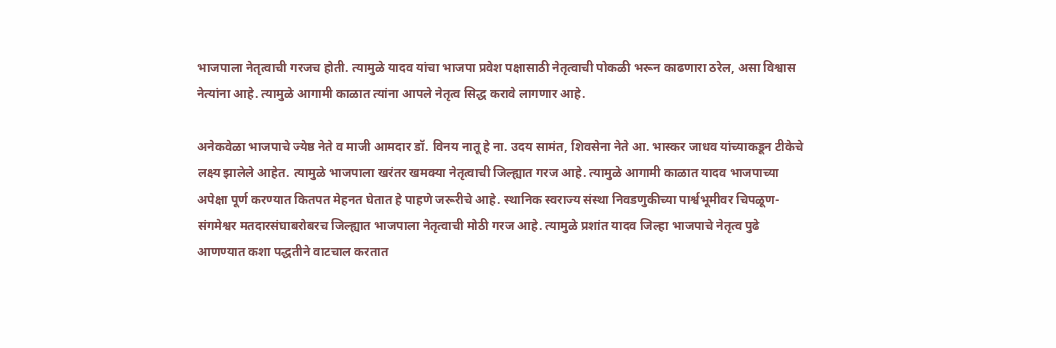भाजपाला नेतृत्वाची गरजच होती. त्यामुळे यादव यांचा भाजपा प्रवेश पक्षासाठी नेतृत्वाची पोकळी भरून काढणारा ठरेल, असा विश्वास नेत्यांना आहे. त्यामुळे आगामी काळात त्यांना आपले नेतृत्व सिद्ध करावे लागणार आहे.

अनेकवेळा भाजपाचे ज्येष्ठ नेते व माजी आमदार डॉ. विनय नातू हे ना. उदय सामंत, शिवसेना नेते आ. भास्कर जाधव यांच्याकडून टीकेचे लक्ष्य झालेले आहेत. त्यामुळे भाजपाला खरंतर खमक्या नेतृत्वाची जिल्ह्यात गरज आहे. त्यामुळे आगामी काळात यादव भाजपाच्या अपेक्षा पूर्ण करण्यात कितपत मेहनत घेतात हे पाहणे जरूरीचे आहे. स्थानिक स्वराज्य संस्था निवडणुकीच्या पार्श्वभूमीवर चिपळूण-संगमेश्वर मतदारसंघाबरोबरच जिल्ह्यात भाजपाला नेतृत्वाची मोठी गरज आहे. त्यामुळे प्रशांत यादव जिल्हा भाजपाचे नेतृत्व पुढे आणण्यात कशा पद्धतीने वाटचाल करतात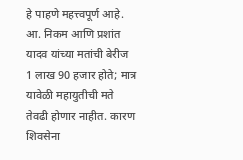हे पाहणे महत्त्वपूर्ण आहे. आ. निकम आणि प्रशांत यादव यांच्या मतांची बेरीज 1 लाख 90 हजार होते; मात्र यावेळी महायुतीची मते तेवढी होणार नाहीत. कारण शिवसेना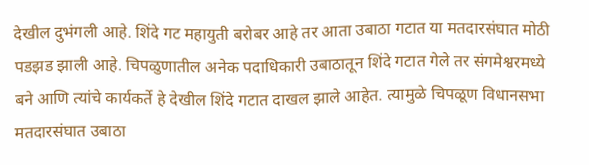देखील दुभंगली आहे. शिंदे गट महायुती बरोबर आहे तर आता उबाठा गटात या मतदारसंघात मोठी पडझड झाली आहे. चिपळुणातील अनेक पदाधिकारी उबाठातून शिंदे गटात गेले तर संगमेश्वरमध्ये बने आणि त्यांचे कार्यकर्ते हे देखील शिंदे गटात दाखल झाले आहेत. त्यामुळे चिपळूण विधानसभा मतदारसंघात उबाठा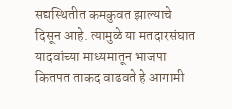सद्यस्थितीत कमकुवत झाल्याचे दिसून आहे. त्यामुळे या मतदारसंघात यादवांच्या माध्यमातून भाजपा कितपत ताकद वाढवते हे आगामी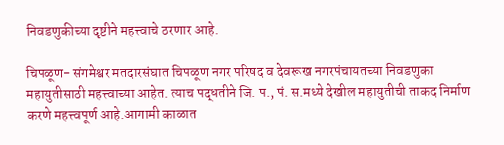निवडणुकीच्या दृष्टीने महत्त्वाचे ठरणार आहे.

चिपळूण- संगमेश्वर मतदारसंघात चिपळूण नगर परिषद व देवरूख नगरपंचायतच्या निवडणुका महायुतीसाठी महत्त्वाच्या आहेत. त्याच पद्धतीने जि. प., पं. स.मध्ये देखील महायुतीची ताकद निर्माण करणे महत्त्वपूर्ण आहे.आगामी काळात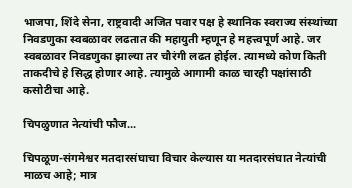भाजपा, शिंदे सेना, राष्ट्रवादी अजित पवार पक्ष हे स्थानिक स्वराज्य संस्थांच्या निवडणुका स्वबळावर लढतात की महायुती म्हणून हे महत्त्वपूर्ण आहे. जर स्वबळावर निवडणुका झाल्या तर चौरंगी लढत होईल. त्यामध्ये कोण किती ताकदीचे हे सिद्ध होणार आहे. त्यामुळे आगामी काळ चारही पक्षांसाठी कसोटीचा आहे.

चिपळुणात नेत्यांची फौज...

चिपळूण-संगमेश्वर मतदारसंघाचा विचार केल्यास या मतदारसंघात नेत्यांची माळच आहे; मात्र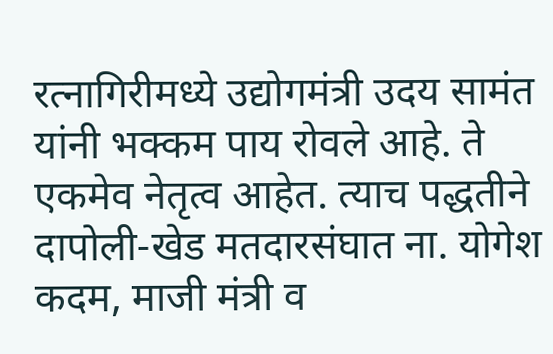रत्नागिरीमध्ये उद्योगमंत्री उदय सामंत यांनी भक्कम पाय रोवले आहे. ते एकमेव नेतृत्व आहेत. त्याच पद्धतीने दापोली-खेड मतदारसंघात ना. योगेश कदम, माजी मंत्री व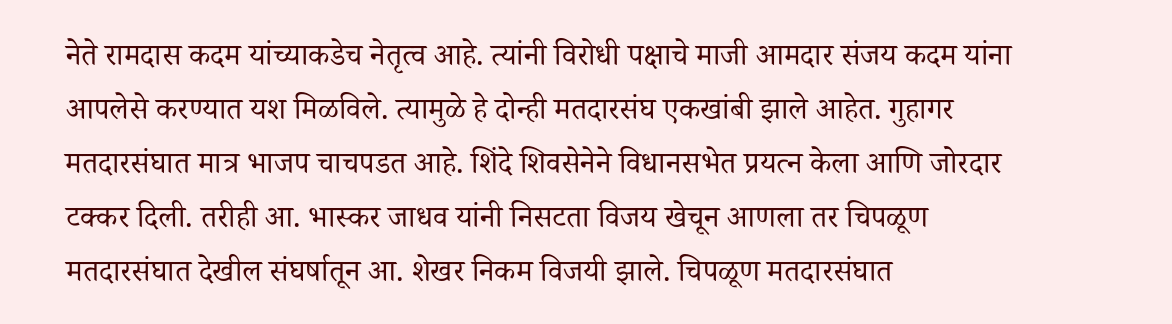नेते रामदास कदम यांच्याकडेच नेतृत्व आहे. त्यांनी विरोधी पक्षाचे माजी आमदार संजय कदम यांना आपलेसे करण्यात यश मिळविले. त्यामुळे हे दोन्ही मतदारसंघ एकखांबी झाले आहेत. गुहागर मतदारसंघात मात्र भाजप चाचपडत आहे. शिंदे शिवसेनेने विधानसभेत प्रयत्न केला आणि जोरदार टक्कर दिली. तरीही आ. भास्कर जाधव यांनी निसटता विजय खेचून आणला तर चिपळूण मतदारसंघात देखील संघर्षातून आ. शेखर निकम विजयी झाले. चिपळूण मतदारसंघात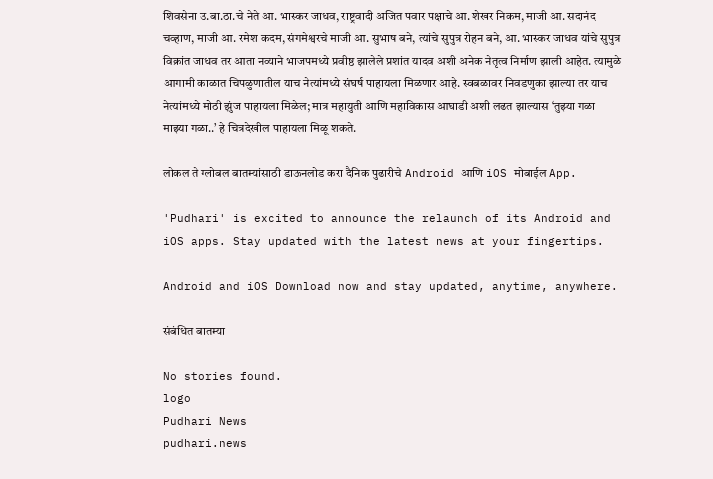शिवसेना उ.बा.ठा.चे नेते आ. भास्कर जाधव, राष्ट्रवादी अजित पवार पक्षाचे आ. शेखर निकम, माजी आ. सदानंद चव्हाण, माजी आ. रमेश कदम, संगमेश्वरचे माजी आ. सुभाष बने, त्यांचे सुपुत्र रोहन बने, आ. भास्कर जाधव यांचे सुपुत्र विक्रांत जाधव तर आता नव्याने भाजपमध्ये प्रवीष्ठ झालेले प्रशांत यादव अशी अनेक नेतृत्व निर्माण झाली आहेत. त्यामुळे आगामी काळात चिपळुणातील याच नेत्यांमध्ये संघर्ष पाहायला मिळणार आहे. स्वबळावर निवडणुका झाल्या तर याच नेत्यांमध्ये मोठी झुंज पाहायला मिळेल; मात्र महायुती आणि महाविकास आघाडी अशी लढत झाल्यास ‘तुझ्या गळा माझ्या गळा..’ हे चित्रदेखील पाहायला मिळू शकते.

लोकल ते ग्लोबल बातम्यांसाठी डाऊनलोड करा दैनिक पुढारीचे Android आणि iOS मोबाईल App.

'Pudhari' is excited to announce the relaunch of its Android and iOS apps. Stay updated with the latest news at your fingertips.

Android and iOS Download now and stay updated, anytime, anywhere.

संबंधित बातम्या

No stories found.
logo
Pudhari News
pudhari.news